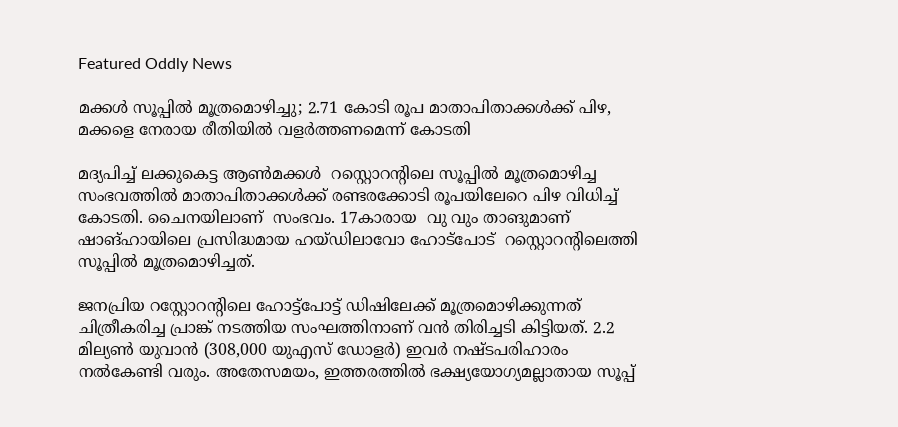Featured Oddly News

മക്കള്‍ സൂപ്പില്‍ മൂത്രമൊഴിച്ചു; 2.71 കോടി രൂപ മാതാപിതാക്കള്‍ക്ക് പിഴ, മക്കളെ നേരായ രീതിയില്‍ വളര്‍ത്തണമെന്ന് കോടതി

മദ്യപിച്ച് ലക്കുകെട്ട ആണ്‍മക്കള്‍  റസ്റ്റൊറന്‍റിലെ സൂപ്പില്‍ മൂത്രമൊഴിച്ച സംഭവത്തില്‍ മാതാപിതാക്കള്‍ക്ക് രണ്ടരക്കോടി രൂപയിലേറെ പിഴ വിധിച്ച് കോടതി. ചൈനയിലാണ്  സംഭവം. 17കാരായ  വു വും താങുമാണ് ഷാങ്ഹായിലെ പ്രസിദ്ധമായ ഹയ്ഡിലാവോ ഹോട്പോട്  റസ്റ്റൊറന്‍റിലെത്തി സൂപ്പില്‍ മൂത്രമൊഴിച്ചത്.

ജനപ്രിയ റസ്റ്റോറന്റിലെ ഹോട്ട്പോട്ട് ഡിഷിലേക്ക് മൂത്രമൊഴിക്കുന്നത് ചിത്രീകരിച്ച പ്രാങ്ക് നടത്തിയ സംഘത്തിനാണ് വന്‍ തിരിച്ചടി കിട്ടിയത്. 2.2 മില്യണ്‍ യുവാന്‍ (308,000 യുഎസ് ഡോളര്‍) ഇവര്‍ നഷ്ടപരിഹാരം നല്‍കേണ്ടി വരും. അതേസമയം, ഇത്തരത്തില്‍ ഭക്ഷ്യയോഗ്യമല്ലാതായ സൂപ്പ്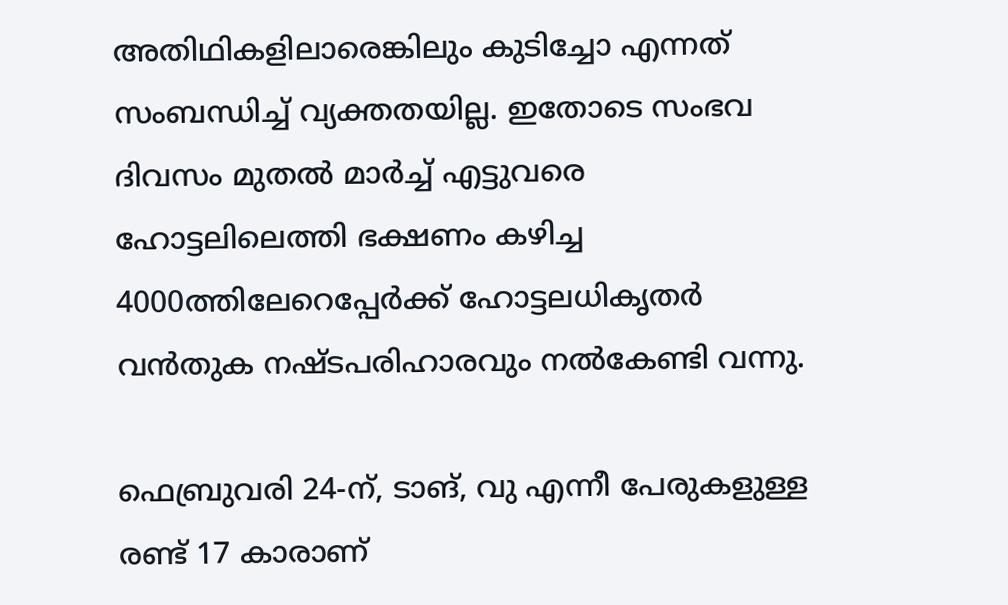അതിഥികളിലാരെങ്കിലും കുടിച്ചോ എന്നത് സംബന്ധിച്ച് വ്യക്തതയില്ല. ഇതോടെ സംഭവ ദിവസം മുതല്‍ മാര്‍ച്ച് എട്ടുവരെ ഹോട്ടലിലെത്തി ഭക്ഷണം കഴിച്ച 4000ത്തിലേറെപ്പേര്‍ക്ക് ഹോട്ടലധികൃതര്‍ വന്‍തുക നഷ്ടപരിഹാരവും നല്‍കേണ്ടി വന്നു.

ഫെബ്രുവരി 24-ന്, ടാങ്, വു എന്നീ പേരുകളുള്ള രണ്ട് 17 കാരാണ്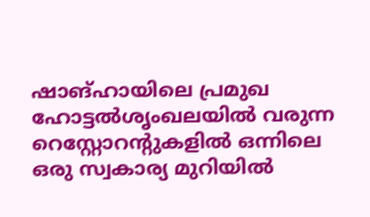ഷാങ്ഹായിലെ പ്രമുഖ ഹോട്ടല്‍ശൃംഖലയില്‍ വരുന്ന റെസ്റ്റോറന്റുകളില്‍ ഒന്നിലെ ഒരു സ്വകാര്യ മുറിയില്‍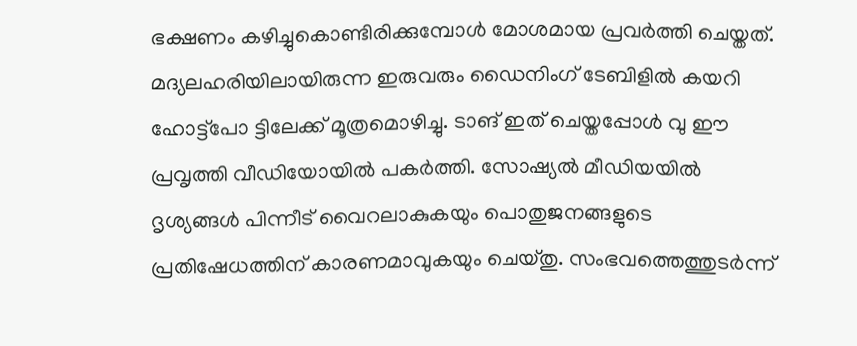ഭക്ഷണം കഴിച്ചുകൊണ്ടിരിക്കുമ്പോള്‍ മോശമായ പ്രവര്‍ത്തി ചെയ്തത്. മദ്യലഹരിയിലായിരുന്ന ഇരുവരും ഡൈനിംഗ് ടേബിളില്‍ കയറി ഹോട്ട്പോ ട്ടിലേക്ക് മൂത്രമൊഴിച്ചു. ടാങ് ഇത് ചെയ്തപ്പോള്‍ വു ഈ പ്രവൃത്തി വീഡിയോയില്‍ പകര്‍ത്തി. സോഷ്യല്‍ മീഡിയയില്‍ ദൃശ്യങ്ങള്‍ പിന്നീട് വൈറലാകുകയും പൊതുജനങ്ങളുടെ പ്രതിഷേധത്തിന് കാരണമാവുകയും ചെയ്തു. സംഭവത്തെത്തുടര്‍ന്ന്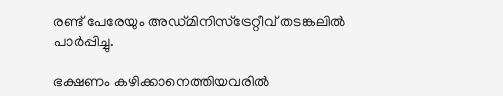രണ്ട് പേരേയും അഡ്മിനിസ്‌ട്രേറ്റീവ് തടങ്കലില്‍ പാര്‍പ്പിച്ചു.

ഭക്ഷണം കഴിക്കാനെത്തിയവരില്‍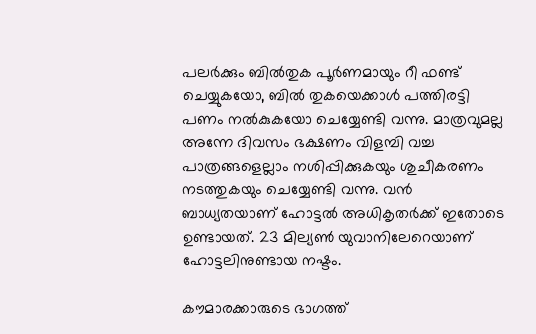പലര്‍ക്കും ബില്‍തുക പൂര്‍ണമായും റീ ഫണ്ട് ചെയ്യുകയോ, ബില്‍ തുകയെക്കാള്‍ പത്തിരട്ടി പണം നല്‍കുകയോ ചെയ്യേണ്ടി വന്നു. മാത്രവുമല്ല അന്നേ ദിവസം ഭക്ഷണം വിളമ്പി വച്ച പാത്രങ്ങളെല്ലാം നശിപ്പിക്കുകയും ശുചീകരണം നടത്തുകയും ചെയ്യേണ്ടി വന്നു. വന്‍ ബാധ്യതയാണ് ഹോട്ടല്‍ അധികൃതര്‍ക്ക് ഇതോടെ ഉണ്ടായത്. 23 മില്യണ്‍ യുവാനിലേറെയാണ് ഹോട്ടലിനുണ്ടായ നഷ്ടം.

കൗമാരക്കാരുടെ ഭാഗത്ത്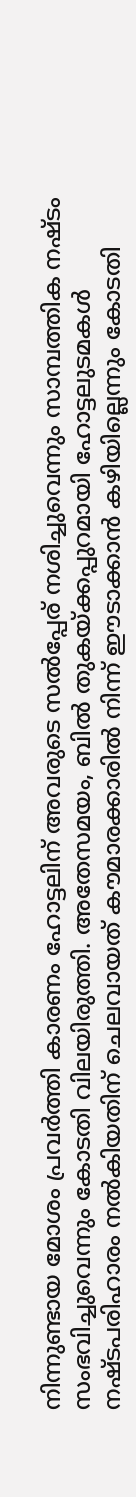നിന്നുണ്ടായ മോശം പ്രവര്‍ത്തി കാരണം ഹോട്ടലിന് അവരുടെ സല്‍പ്പേര് നശിച്ചുവെന്നും സാമ്പത്തിക നഷ്ടം സംഭവിച്ചുവെന്നും കോടതി വിലയിരുത്തി. അതേസമയം, ബില്‍ തുകയ്ക്കപ്പുറമായി ഹോട്ടലുടമകള്‍ നഷ്ടപരിഹാരം നല്‍കിയതിന് ചെലവായത് കൗമാരക്കാരില്‍ നിന്ന് ഈടാക്കാന്‍ കഴിയില്ലെന്നും കോടതി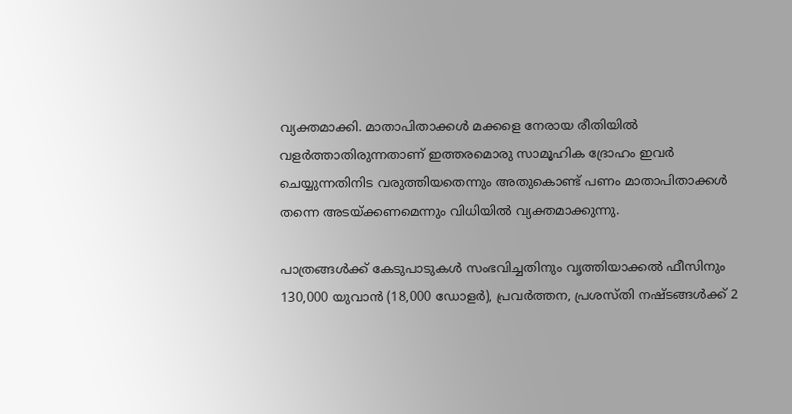വ്യക്തമാക്കി. മാതാപിതാക്കള്‍ മക്കളെ നേരായ രീതിയില്‍ വളര്‍ത്താതിരുന്നതാണ് ഇത്തരമൊരു സാമൂഹിക ദ്രോഹം ഇവര്‍ ചെയ്യുന്നതിനിട വരുത്തിയതെന്നും അതുകൊണ്ട് പണം മാതാപിതാക്കള്‍ തന്നെ അടയ്ക്കണമെന്നും വിധിയില്‍ വ്യക്തമാക്കുന്നു.

പാത്രങ്ങള്‍ക്ക് കേടുപാടുകള്‍ സംഭവിച്ചതിനും വൃത്തിയാക്കല്‍ ഫീസിനും 130,000 യുവാന്‍ (18,000 ഡോളര്‍), പ്രവര്‍ത്തന, പ്രശസ്തി നഷ്ടങ്ങള്‍ക്ക് 2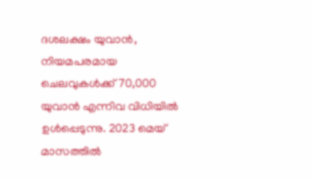ദശലക്ഷം യുവാന്‍, നിയമപരമായ ചെലവുകള്‍ക്ക് 70,000 യുവാന്‍ എന്നിവ വിധിയില്‍ ഉള്‍പ്പെടുന്നു. 2023 മെയ് മാസത്തില്‍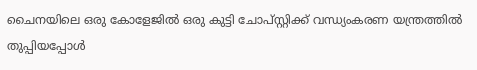ചൈനയിലെ ഒരു കോളേജില്‍ ഒരു കുട്ടി ചോപ്സ്റ്റിക്ക് വന്ധ്യംകരണ യന്ത്രത്തില്‍ തുപ്പിയപ്പോള്‍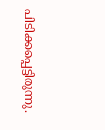പിടിക്കപ്പെട്ടിരുന്നു.